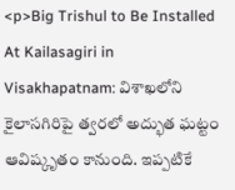<p>Big Trishul to Be Installed At Kailasagiri in Visakhapatnam: విశాఖలోని కైలాసగిరిపై త్వరలో అద్భుత ఘట్టం ఆవిష్కృతం కానుంది. ఇప్పటికే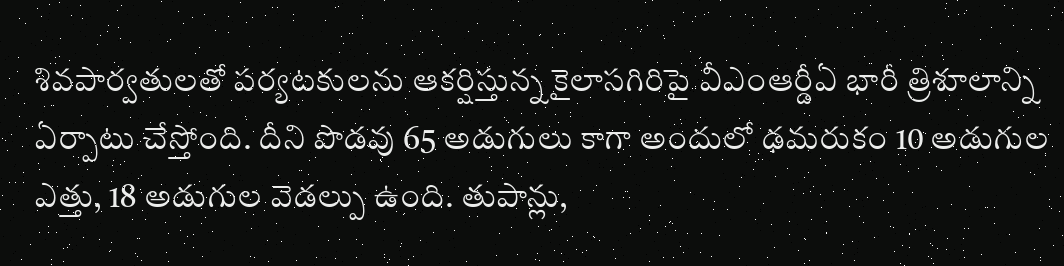శివపార్వతులతో పర్యటకులను ఆకర్షిస్తున్న కైలాసగిరిపై వీఎంఆర్డీఏ భారీ త్రిశూలాన్ని ఏర్పాటు చేస్తోంది. దీని పొడవు 65 అడుగులు కాగా అందులో ఢమరుకం 10 అడుగుల ఎత్తు, 18 అడుగుల వెడల్పు ఉంది. తుపాన్లు,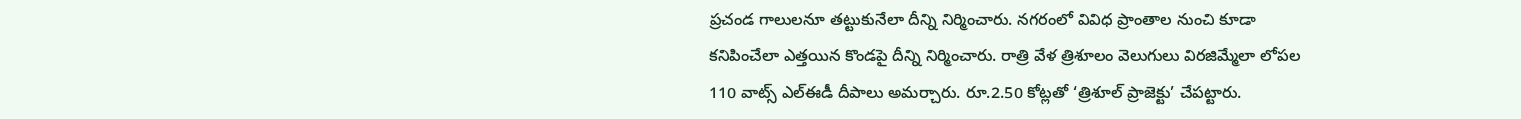ప్రచండ గాలులనూ తట్టుకునేలా దీన్ని నిర్మించారు. నగరంలో వివిధ ప్రాంతాల నుంచి కూడా కనిపించేలా ఎత్తయిన కొండపై దీన్ని నిర్మించారు. రాత్రి వేళ త్రిశూలం వెలుగులు విరజిమ్మేలా లోపల 110 వాట్స్ ఎల్ఈడీ దీపాలు అమర్చారు. రూ.2.50 కోట్లతో ‘త్రిశూల్ ప్రాజెక్టు’ చేపట్టారు.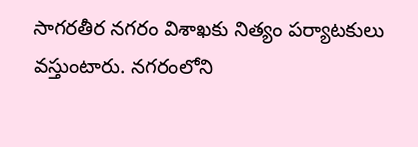సాగరతీర నగరం విశాఖకు నిత్యం పర్యాటకులు వస్తుంటారు. నగరంలోని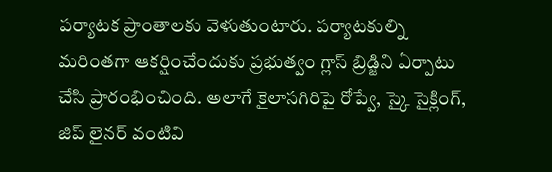పర్యాటక ప్రాంతాలకు వెళుతుంటారు. పర్యాటకుల్ని మరింతగా ఆకర్షించేందుకు ప్రభుత్వం గ్లాస్ బ్రిడ్జిని ఏర్పాటు చేసి ప్రారంభించింది. అలాగే కైలాసగిరిపై రోప్వే, స్కై సైక్లింగ్, జిప్ లైనర్ వంటివి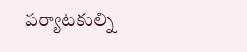పర్యాటకుల్ని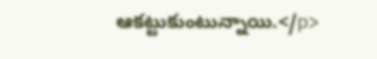ఆకట్టుకుంటున్నాయి.</p>